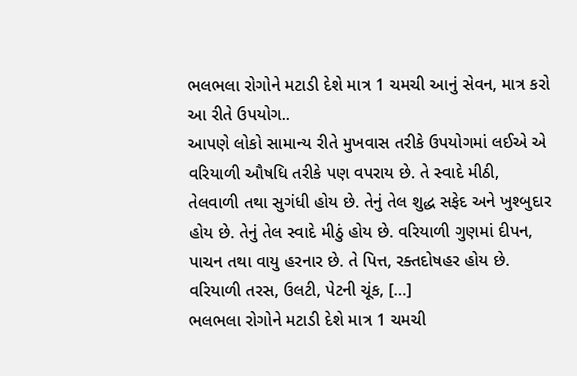ભલભલા રોગોને મટાડી દેશે માત્ર 1 ચમચી આનું સેવન, માત્ર કરો આ રીતે ઉપયોગ..
આપણે લોકો સામાન્ય રીતે મુખવાસ તરીકે ઉપયોગમાં લઈએ એ વરિયાળી ઔષધિ તરીકે પણ વપરાય છે. તે સ્વાદે મીઠી, તેલવાળી તથા સુગંધી હોય છે. તેનું તેલ શુદ્ધ સફેદ અને ખુશ્બુદાર હોય છે. તેનું તેલ સ્વાદે મીઠું હોય છે. વરિયાળી ગુણમાં દીપન, પાચન તથા વાયુ હરનાર છે. તે પિત્ત, રક્તદોષહર હોય છે. વરિયાળી તરસ, ઉલટી, પેટની ચૂંક, […]
ભલભલા રોગોને મટાડી દેશે માત્ર 1 ચમચી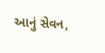આનું સેવન,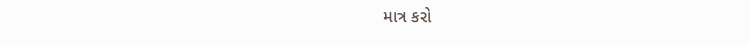માત્ર કરો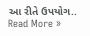આ રીતે ઉપયોગ.. Read More »